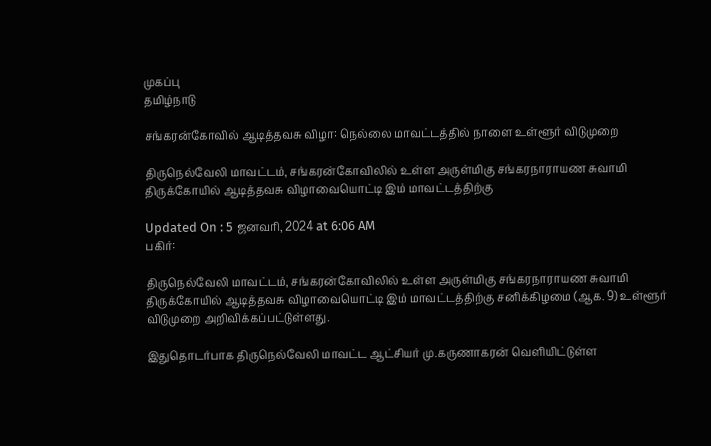முகப்பு
தமிழ்நாடு

சங்கரன்கோவில் ஆடித்தவசு விழா: நெல்லை மாவட்டத்தில் நாளை உள்ளூர் விடுமுறை

திருநெல்வேலி மாவட்டம், சங்கரன்கோவிலில் உள்ள அருள்மிகு சங்கரநாராயண சுவாமி திருக்கோயில் ஆடித்தவசு விழாவையொட்டி இம் மாவட்டத்திற்கு

Updated On : 5 ஜனவரி, 2024 at 6:06 AM
பகிர்:

திருநெல்வேலி மாவட்டம், சங்கரன்கோவிலில் உள்ள அருள்மிகு சங்கரநாராயண சுவாமி திருக்கோயில் ஆடித்தவசு விழாவையொட்டி இம் மாவட்டத்திற்கு சனிக்கிழமை (ஆக. 9) உள்ளூர் விடுமுறை அறிவிக்கப்பட்டுள்ளது.

இதுதொடர்பாக திருநெல்வேலி மாவட்ட ஆட்சியர் மு.கருணாகரன் வெளியிட்டுள்ள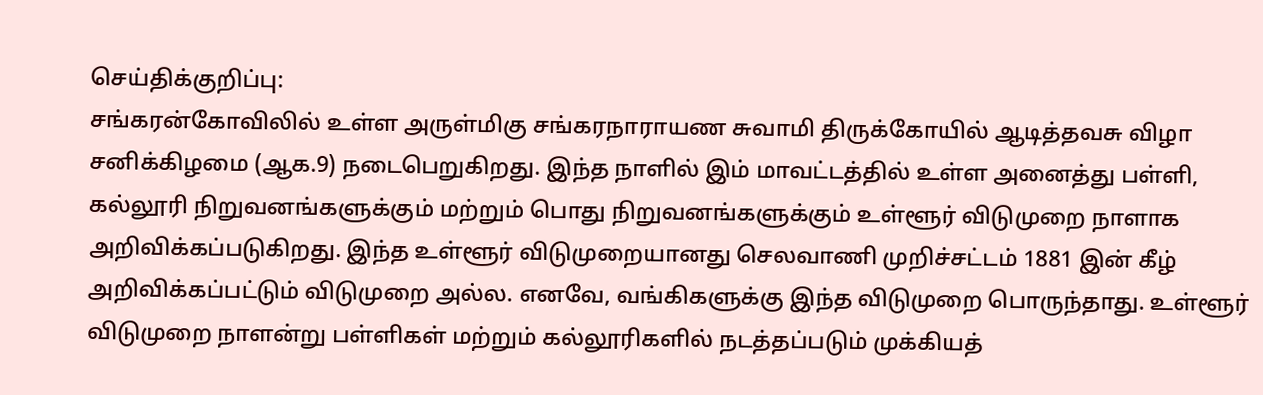செய்திக்குறிப்பு:
சங்கரன்கோவிலில் உள்ள அருள்மிகு சங்கரநாராயண சுவாமி திருக்கோயில் ஆடித்தவசு விழா சனிக்கிழமை (ஆக.9) நடைபெறுகிறது. இந்த நாளில் இம் மாவட்டத்தில் உள்ள அனைத்து பள்ளி, கல்லூரி நிறுவனங்களுக்கும் மற்றும் பொது நிறுவனங்களுக்கும் உள்ளூர் விடுமுறை நாளாக அறிவிக்கப்படுகிறது. இந்த உள்ளூர் விடுமுறையானது செலவாணி முறிச்சட்டம் 1881 இன் கீழ் அறிவிக்கப்பட்டும் விடுமுறை அல்ல. எனவே, வங்கிகளுக்கு இந்த விடுமுறை பொருந்தாது. உள்ளூர் விடுமுறை நாளன்று பள்ளிகள் மற்றும் கல்லூரிகளில் நடத்தப்படும் முக்கியத்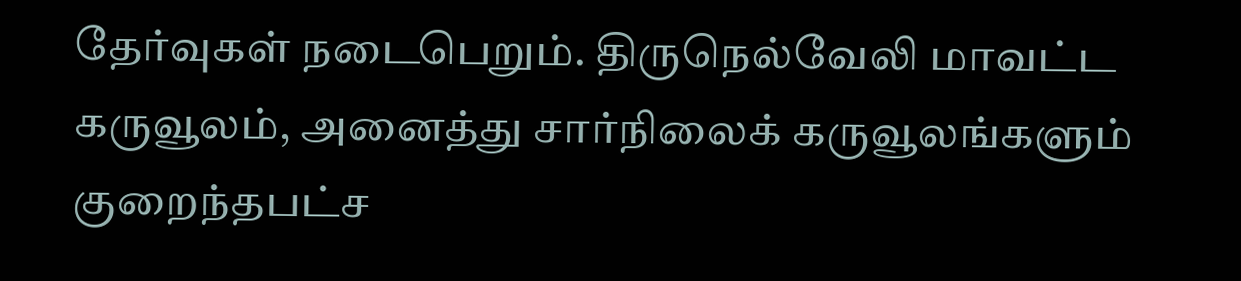தேர்வுகள் நடைபெறும். திருநெல்வேலி மாவட்ட கருவூலம், அனைத்து சார்நிலைக் கருவூலங்களும் குறைந்தபட்ச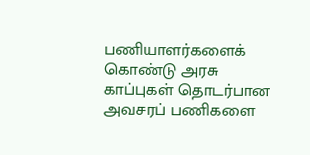பணியாளர்களைக் கொண்டு அரசு காப்புகள் தொடர்பான அவசரப் பணிகளை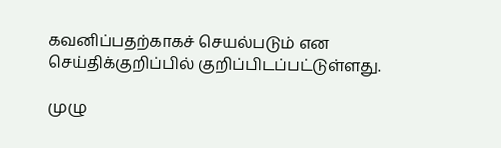கவனிப்பதற்காகச் செயல்படும் என செய்திக்குறிப்பில் குறிப்பிடப்பட்டுள்ளது.

முழு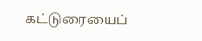கட்டுரையைப்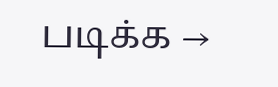படிக்க →